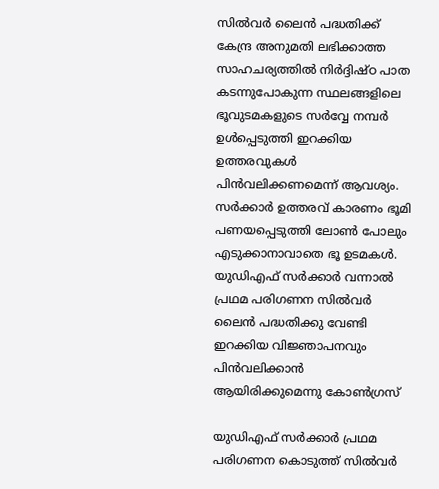സില്‍വര്‍ ലൈന്‍ പദ്ധതിക്ക് കേന്ദ്ര അനുമതി ലഭിക്കാത്ത സാഹചര്യത്തില്‍ നിര്‍ദ്ദിഷ്ഠ പാത കടന്നുപോകുന്ന സ്ഥലങ്ങളിലെ ഭൂവുടമകളുടെ സര്‍വ്വേ നമ്പര്‍ ഉള്‍പ്പെടുത്തി ഇറക്കിയ ഉത്തരവുകള്‍ പിന്‍വലിക്കണമെന്ന് ആവശ്യം. സർക്കാർ ഉത്തരവ് കാരണം ഭൂമി പണയപ്പെടുത്തി ലോൺ പോലും എടുക്കാനാവാതെ ഭൂ ഉടമകൾ. യുഡിഎഫ് സര്‍ക്കാര്‍ വന്നാൽ പ്രഥമ പരിഗണന സില്‍വര്‍ ലൈന്‍ പദ്ധതിക്കു വേണ്ടി ഇറക്കിയ വിജ്ഞാപനവും പിന്‍വലിക്കാൻ ആയിരിക്കുമെന്നു കോൺഗ്രസ്

യുഡിഎഫ് സര്‍ക്കാര്‍ പ്രഥമ പരിഗണന കൊടുത്ത് സില്‍വര്‍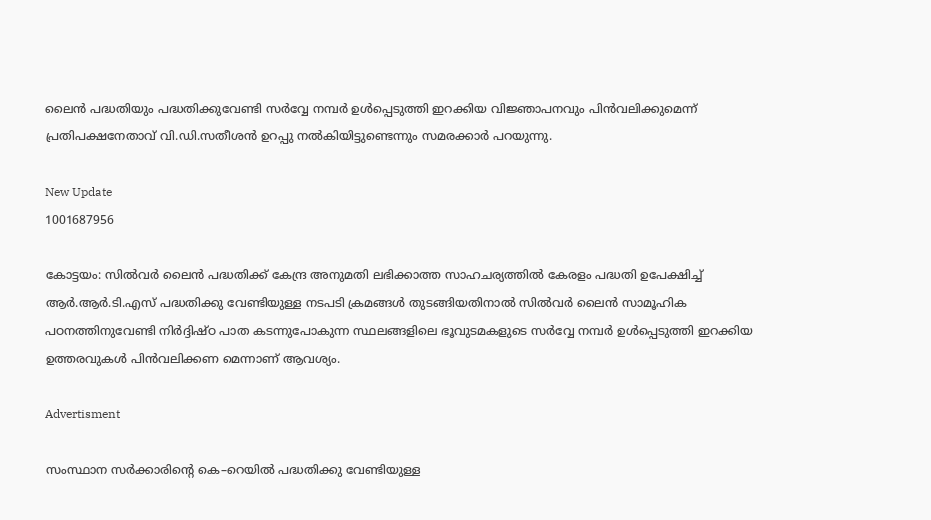ലൈന്‍ പദ്ധതിയും പദ്ധതിക്കുവേണ്ടി സര്‍വ്വേ നമ്പര്‍ ഉള്‍പ്പെടുത്തി ഇറക്കിയ വിജ്ഞാപനവും പിന്‍വലിക്കുമെന്ന് പ്രതിപക്ഷനേതാവ് വി.ഡി.സതീശന്‍ ഉറപ്പു നൽകിയിട്ടുണ്ടെന്നും സമരക്കാർ പറയുന്നു.

New Update
1001687956

കോട്ടയം: സില്‍വര്‍ ലൈന്‍ പദ്ധതിക്ക് കേന്ദ്ര അനുമതി ലഭിക്കാത്ത സാഹചര്യത്തില്‍ കേരളം പദ്ധതി ഉപേക്ഷിച്ച് ആര്‍.ആര്‍.ടി.എസ് പദ്ധതിക്കു വേണ്ടിയുള്ള നടപടി ക്രമങ്ങള്‍ തുടങ്ങിയതിനാല്‍ സില്‍വര്‍ ലൈന്‍ സാമൂഹിക പഠനത്തിനുവേണ്ടി നിര്‍ദ്ദിഷ്ഠ പാത കടന്നുപോകുന്ന സ്ഥലങ്ങളിലെ ഭൂവുടമകളുടെ സര്‍വ്വേ നമ്പര്‍ ഉള്‍പ്പെടുത്തി ഇറക്കിയ ഉത്തരവുകള്‍ പിന്‍വലിക്കണ മെന്നാണ് ആവശ്യം.

Advertisment

സംസ്ഥാന സർക്കാരിന്റെ കെ–റെയിൽ പദ്ധതിക്കു വേണ്ടിയുള്ള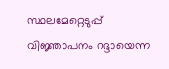സ്ഥലമേറ്റെടുപ്പ് വിജ്ഞാപനം റദ്ദായെന്ന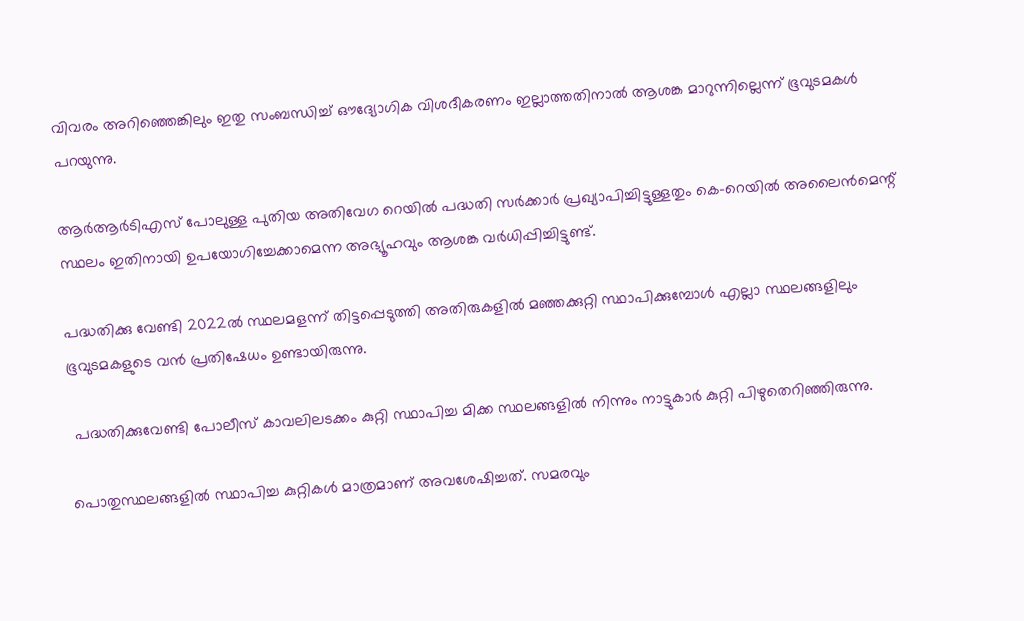വിവരം അറിഞ്ഞെങ്കിലും ഇതു സംബന്ധിച്ച് ഔദ്യോഗിക വിശദീകരണം ഇല്ലാത്തതിനാൽ ആശങ്ക മാറുന്നില്ലെന്ന് ഭൂവുടമകൾ പറയുന്നു.

ആർആർടിഎസ് പോലുള്ള പുതിയ അതിവേഗ റെയിൽ പദ്ധതി സർക്കാർ പ്രഖ്യാപിച്ചിട്ടുള്ളതും കെ–റെയിൽ അലൈൻമെന്റ് സ്ഥലം ഇതിനായി ഉപയോഗിച്ചേക്കാമെന്ന അഭ്യൂഹവും ആശങ്ക വർധിപ്പിച്ചിട്ടുണ്ട്.

പദ്ധതിക്കു വേണ്ടി 2022ൽ സ്ഥലമളന്ന് തിട്ടപ്പെടുത്തി അതിരുകളിൽ മഞ്ഞക്കുറ്റി സ്ഥാപിക്കുമ്പോൾ എല്ലാ സ്ഥലങ്ങളിലും ഭൂവുടമകളുടെ വൻ പ്രതിഷേധം ഉണ്ടായിരുന്നു.

 പദ്ധതിക്കുവേണ്ടി പോലീസ് കാവലിലടക്കം കുറ്റി സ്ഥാപിച്ച മിക്ക സ്ഥലങ്ങളിൽ നിന്നും നാട്ടുകാർ കുറ്റി പിഴുതെറി‍ഞ്ഞിരുന്നു.

പൊതുസ്ഥലങ്ങളിൽ സ്ഥാപിച്ച കുറ്റികൾ മാത്രമാണ് അവശേഷിച്ചത്. സമരവും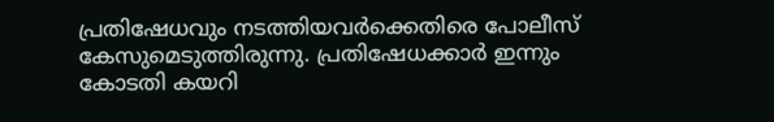പ്രതിഷേധവും നടത്തിയവർക്കെതിരെ പോലീസ് കേസുമെടുത്തിരുന്നു. പ്രതിഷേധക്കാർ ഇന്നും കോടതി കയറി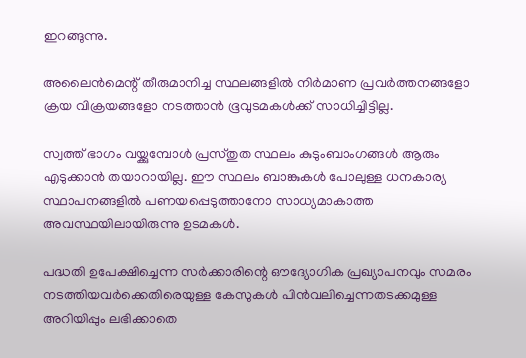ഇറങ്ങുന്നു.

അലൈൻമെന്റ് തീരുമാനിച്ച സ്ഥലങ്ങളിൽ നിർമാണ പ്രവർത്തനങ്ങളോ ക്രയ വിക്രയങ്ങളോ നടത്താൻ ഭൂവുടമകൾക്ക് സാധിച്ചിട്ടില്ല.

സ്വത്ത് ഭാഗം വയ്ക്കുമ്പോൾ പ്രസ്തുത സ്ഥലം കുടുംബാംഗങ്ങൾ ആരും എടുക്കാൻ തയാറായില്ല. ഈ സ്ഥലം ബാങ്കുകൾ പോലുള്ള ധനകാര്യ സ്ഥാപനങ്ങളിൽ പണയപ്പെടുത്താനോ സാധ്യമാകാത്ത അവസ്ഥയിലായിരുന്നു ഉടമകൾ.

പദ്ധതി ഉപേക്ഷിച്ചെന്ന സർക്കാരിന്റെ ഔദ്യോഗിക പ്രഖ്യാപനവും സമരം നടത്തിയവർക്കെതിരെയുള്ള കേസുകൾ പിൻവലിച്ചെന്നതടക്കമുള്ള അറിയിപ്പും ലഭിക്കാതെ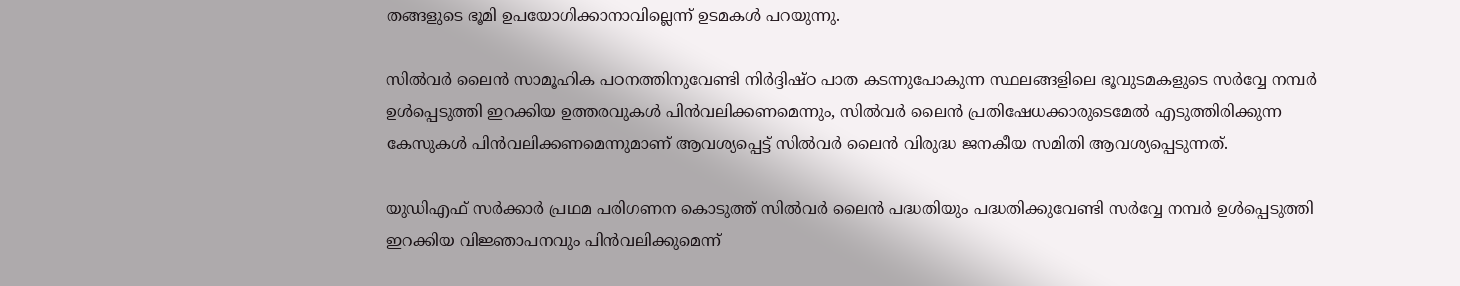തങ്ങളുടെ ഭൂമി ഉപയോഗിക്കാനാവില്ലെന്ന് ഉടമകൾ പറയുന്നു.

സില്‍വര്‍ ലൈന്‍ സാമൂഹിക പഠനത്തിനുവേണ്ടി നിര്‍ദ്ദിഷ്ഠ പാത കടന്നുപോകുന്ന സ്ഥലങ്ങളിലെ ഭൂവുടമകളുടെ സര്‍വ്വേ നമ്പര്‍ ഉള്‍പ്പെടുത്തി ഇറക്കിയ ഉത്തരവുകള്‍ പിന്‍വലിക്കണമെന്നും, സില്‍വര്‍ ലൈന്‍ പ്രതിഷേധക്കാരുടെമേല്‍ എടുത്തിരിക്കുന്ന കേസുകള്‍ പിന്‍വലിക്കണമെന്നുമാണ് ആവശ്യപ്പെട്ട് സില്‍വര്‍ ലൈന്‍ വിരുദ്ധ ജനകീയ സമിതി ആവശ്യപ്പെടുന്നത്.

യുഡിഎഫ് സര്‍ക്കാര്‍ പ്രഥമ പരിഗണന കൊടുത്ത് സില്‍വര്‍ ലൈന്‍ പദ്ധതിയും പദ്ധതിക്കുവേണ്ടി സര്‍വ്വേ നമ്പര്‍ ഉള്‍പ്പെടുത്തി ഇറക്കിയ വിജ്ഞാപനവും പിന്‍വലിക്കുമെന്ന്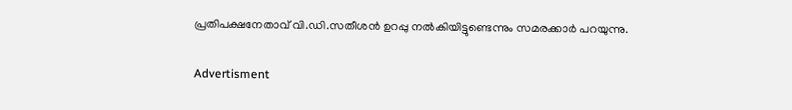പ്രതിപക്ഷനേതാവ് വി.ഡി.സതീശന്‍ ഉറപ്പു നൽകിയിട്ടുണ്ടെന്നും സമരക്കാർ പറയുന്നു.

Advertisment